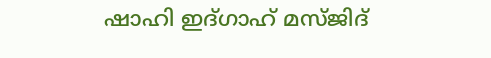ഷാഹി ഇദ്ഗാഹ് മസ്ജിദ്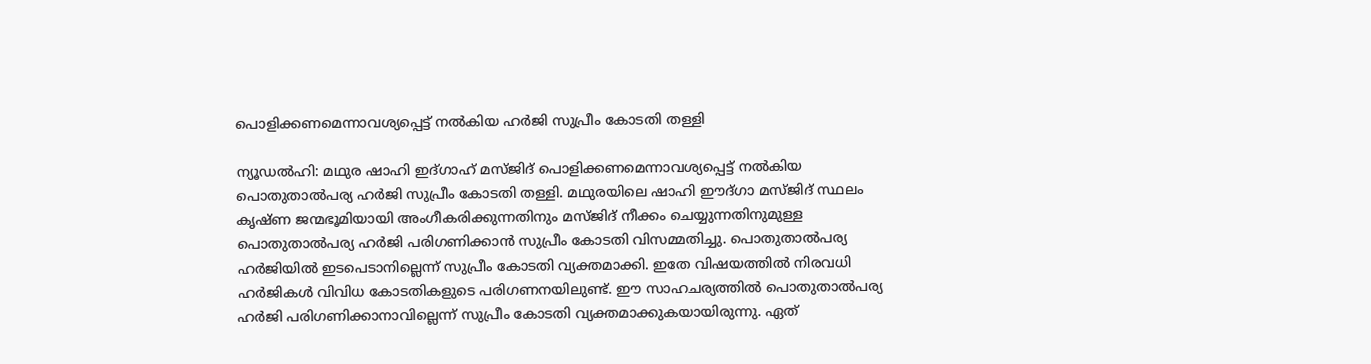പൊളിക്കണമെന്നാവശ്യപ്പെട്ട് നല്‍കിയ ഹര്‍ജി സുപ്രീം കോടതി തള്ളി

ന്യൂഡല്‍ഹി: മഥുര ഷാഹി ഇദ്ഗാഹ് മസ്ജിദ് പൊളിക്കണമെന്നാവശ്യപ്പെട്ട് നല്‍കിയ പൊതുതാല്‍പര്യ ഹര്‍ജി സുപ്രീം കോടതി തള്ളി. മഥുരയിലെ ഷാഹി ഈദ്ഗാ മസ്ജിദ് സ്ഥലം കൃഷ്ണ ജന്മഭൂമിയായി അംഗീകരിക്കുന്നതിനും മസ്ജിദ് നീക്കം ചെയ്യുന്നതിനുമുള്ള പൊതുതാല്‍പര്യ ഹര്‍ജി പരിഗണിക്കാന്‍ സുപ്രീം കോടതി വിസമ്മതിച്ചു. പൊതുതാല്‍പര്യ ഹര്‍ജിയില്‍ ഇടപെടാനില്ലെന്ന് സുപ്രീം കോടതി വ്യക്തമാക്കി. ഇതേ വിഷയത്തില്‍ നിരവധി ഹര്‍ജികള്‍ വിവിധ കോടതികളുടെ പരിഗണനയിലുണ്ട്. ഈ സാഹചര്യത്തില്‍ പൊതുതാല്‍പര്യ ഹര്‍ജി പരിഗണിക്കാനാവില്ലെന്ന് സുപ്രീം കോടതി വ്യക്തമാക്കുകയായിരുന്നു. ഏത്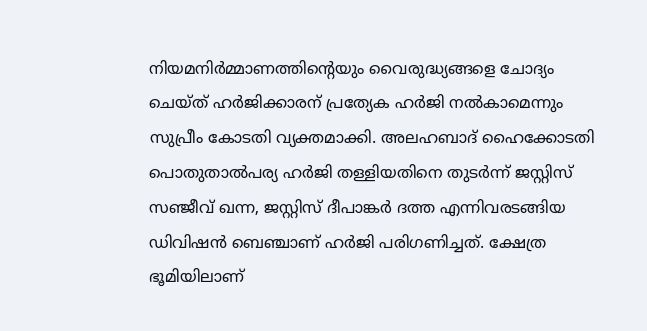നിയമനിര്‍മ്മാണത്തിന്റെയും വൈരുദ്ധ്യങ്ങളെ ചോദ്യം ചെയ്ത് ഹര്‍ജിക്കാരന് പ്രത്യേക ഹര്‍ജി നല്‍കാമെന്നും സുപ്രീം കോടതി വ്യക്തമാക്കി. അലഹബാദ് ഹൈക്കോടതി പൊതുതാല്‍പര്യ ഹര്‍ജി തള്ളിയതിനെ തുടര്‍ന്ന് ജസ്റ്റിസ് സഞ്ജീവ് ഖന്ന, ജസ്റ്റിസ് ദീപാങ്കര്‍ ദത്ത എന്നിവരടങ്ങിയ ഡിവിഷന്‍ ബെഞ്ചാണ് ഹര്‍ജി പരിഗണിച്ചത്. ക്ഷേത്ര ഭൂമിയിലാണ്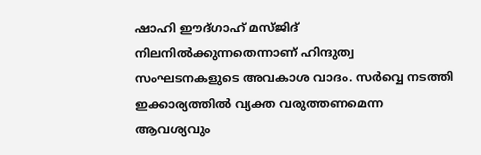ഷാഹി ഈദ്ഗാഹ് മസ്ജിദ് നിലനില്‍ക്കുന്നതെന്നാണ് ഹിന്ദുത്വ സംഘടനകളുടെ അവകാശ വാദം. സര്‍വ്വെ നടത്തി ഇക്കാര്യത്തില്‍ വ്യക്ത വരുത്തണമെന്ന ആവശ്യവും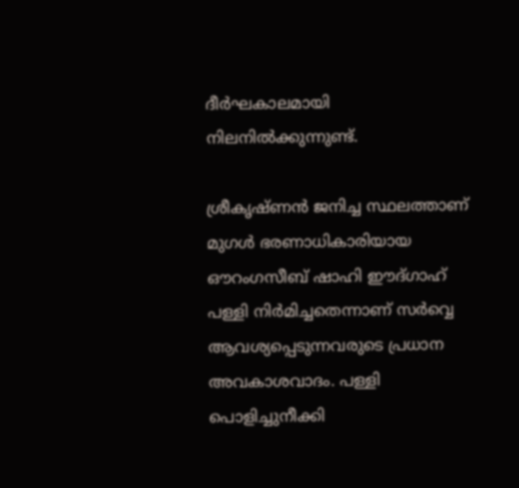ദീര്‍ഘകാലമായി നിലനില്‍ക്കുന്നുണ്ട്.

ശ്രീകൃഷ്ണന്‍ ജനിച്ച സ്ഥലത്താണ് മുഗള്‍ ഭരണാധികാരിയായ ഔറംഗസീബ് ഷാഹി ഈദ്ഗാഹ് പള്ളി നിര്‍മിച്ചതെന്നാണ് സര്‍വ്വെ ആവശ്യപ്പെടുന്നവരുടെ പ്രധാന അവകാശവാദം. പള്ളി പൊളിച്ചുനീക്കി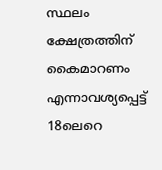സ്ഥലം ക്ഷേത്രത്തിന് കൈമാറണം എന്നാവശ്യപ്പെട്ട് 18ലെറെ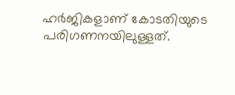ഹര്‍ജികളാണ് കോടതിയുടെ പരിഗണനയിലുള്ളത്.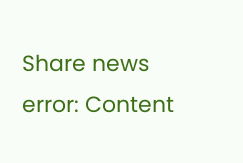Share news
error: Content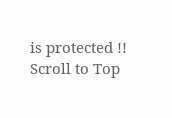is protected !!
Scroll to Top